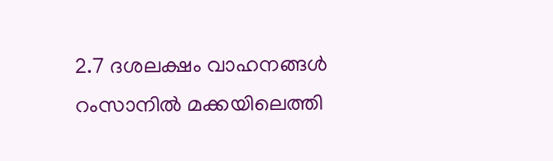2.7 ദശലക്ഷം വാഹനങ്ങള്‍ റംസാനില്‍ മക്കയിലെത്തി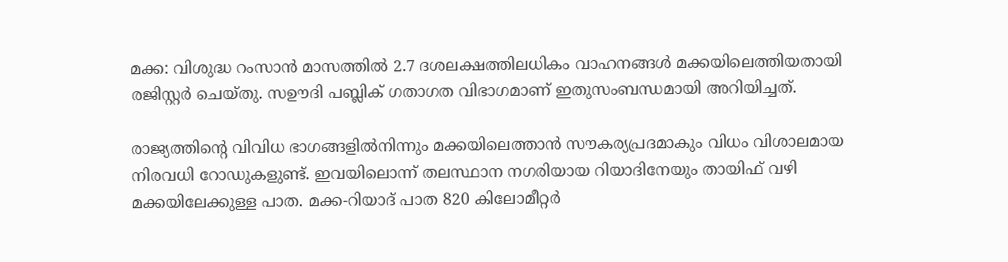മക്ക: വിശുദ്ധ റംസാന്‍ മാസത്തില്‍ 2.7 ദശലക്ഷത്തിലധികം വാഹനങ്ങള്‍ മക്കയിലെത്തിയതായി രജിസ്റ്റര്‍ ചെയ്തു. സഊദി പബ്ലിക് ഗതാഗത വിഭാഗമാണ് ഇതുസംബന്ധമായി അറിയിച്ചത്.

രാജ്യത്തിന്റെ വിവിധ ഭാഗങ്ങളില്‍നിന്നും മക്കയിലെത്താന്‍ സൗകര്യപ്രദമാകും വിധം വിശാലമായ നിരവധി റോഡുകളുണ്ട്. ഇവയിലൊന്ന് തലസ്ഥാന നഗരിയായ റിയാദിനേയും തായിഫ് വഴി മക്കയിലേക്കുള്ള പാത. മക്ക-റിയാദ് പാത 820 കിലോമീറ്റര്‍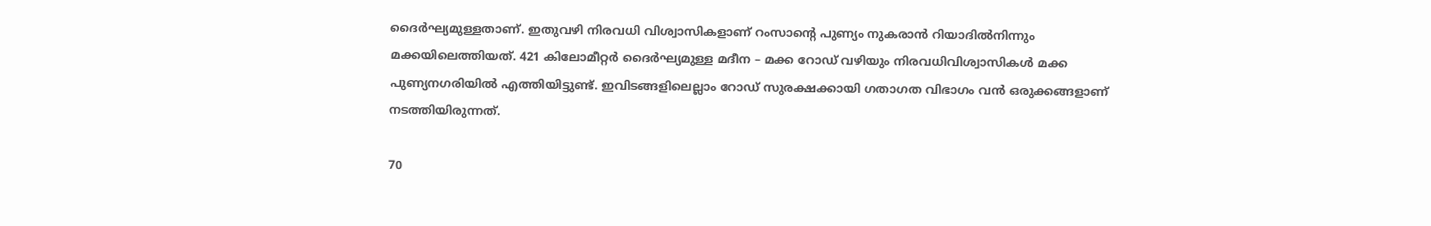ദൈര്‍ഘ്യമുള്ളതാണ്. ഇതുവഴി നിരവധി വിശ്വാസികളാണ് റംസാന്റെ പുണ്യം നുകരാന്‍ റിയാദില്‍നിന്നും മക്കയിലെത്തിയത്. 421 കിലോമീറ്റര്‍ ദൈര്‍ഘ്യമുള്ള മദീന – മക്ക റോഡ് വഴിയും നിരവധിവിശ്വാസികള്‍ മക്ക പുണ്യനഗരിയില്‍ എത്തിയിട്ടുണ്ട്. ഇവിടങ്ങളിലെല്ലാം റോഡ് സുരക്ഷക്കായി ഗതാഗത വിഭാഗം വന്‍ ഒരുക്കങ്ങളാണ് നടത്തിയിരുന്നത്.

70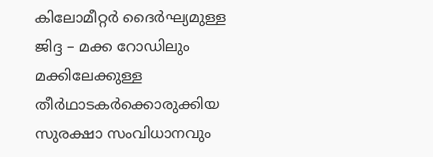കിലോമീറ്റര്‍ ദൈര്‍ഘ്യമുള്ള ജിദ്ദ – മക്ക റോഡിലും മക്കിലേക്കുള്ള തീര്‍ഥാടകര്‍ക്കൊരുക്കിയ സുരക്ഷാ സംവിധാനവും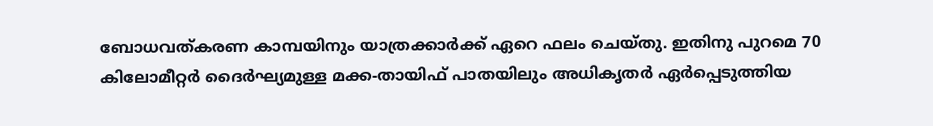ബോധവത്കരണ കാമ്പയിനും യാത്രക്കാര്‍ക്ക് ഏറെ ഫലം ചെയ്തു. ഇതിനു പുറമെ 70 കിലോമീറ്റര്‍ ദൈര്‍ഘ്യമുള്ള മക്ക-തായിഫ് പാതയിലും അധികൃതര്‍ ഏര്‍പ്പെടുത്തിയ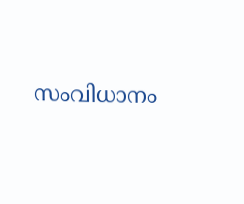സംവിധാനം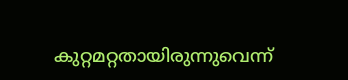കുറ്റമറ്റതായിരുന്നുവെന്ന്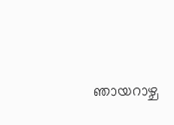ഞായറാഴ്ച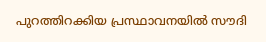പുറത്തിറക്കിയ പ്രസ്ഥാവനയില്‍ സൗദി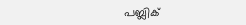പബ്ലിക്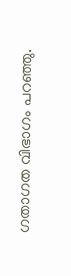ഗതാഗത വിഭാഗം പറഞ്ഞു.